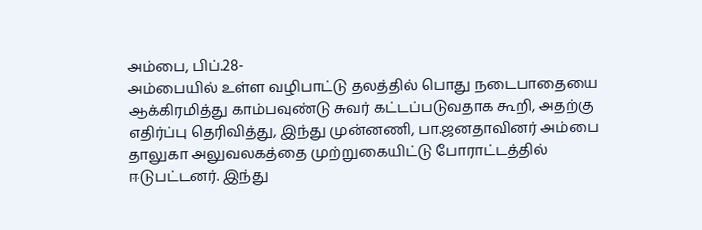அம்பை, பிப்.28-
அம்பையில் உள்ள வழிபாட்டு தலத்தில் பொது நடைபாதையை ஆக்கிரமித்து காம்பவுண்டு சுவர் கட்டப்படுவதாக கூறி, அதற்கு எதிர்ப்பு தெரிவித்து, இந்து முன்னணி, பா.ஜனதாவினர் அம்பை தாலுகா அலுவலகத்தை முற்றுகையிட்டு போராட்டத்தில் ஈடுபட்டனர். இந்து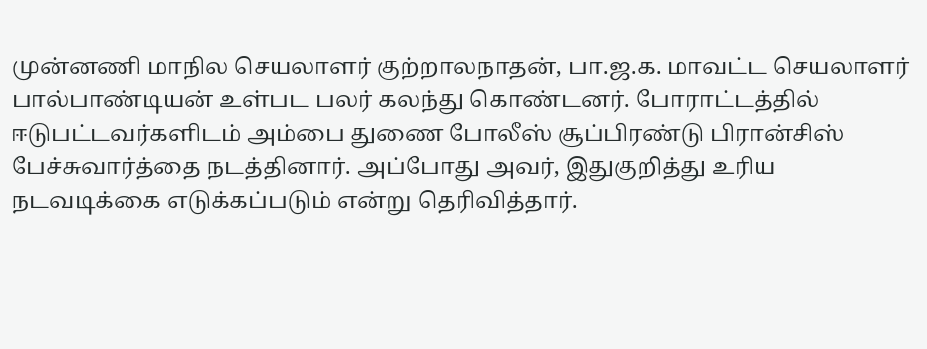முன்னணி மாநில செயலாளர் குற்றாலநாதன், பா.ஜ.க. மாவட்ட செயலாளர் பால்பாண்டியன் உள்பட பலர் கலந்து கொண்டனர். போராட்டத்தில் ஈடுபட்டவர்களிடம் அம்பை துணை போலீஸ் சூப்பிரண்டு பிரான்சிஸ் பேச்சுவார்த்தை நடத்தினார். அப்போது அவர், இதுகுறித்து உரிய நடவடிக்கை எடுக்கப்படும் என்று தெரிவித்தார்.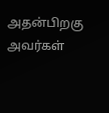அதன்பிறகு அவர்கள்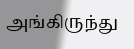அங்கிருந்து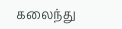கலைந்து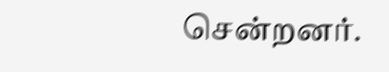சென்றனர்.